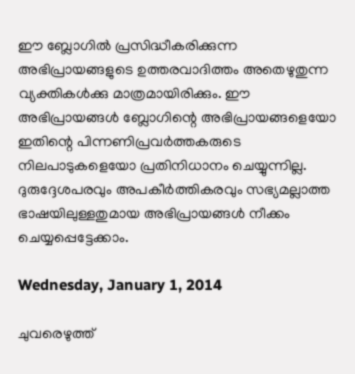ഈ ബ്ലോഗില്‍ പ്രസിദ്ധീകരിക്കുന്ന അഭിപ്രായങ്ങളുടെ ഉത്തരവാദിത്തം അതെഴുതുന്ന വ്യക്തികള്‍ക്കു മാത്രമായിരിക്കും. ഈ അഭിപ്രായങ്ങള്‍ ബ്ലോഗിന്റെ അഭിപ്രായങ്ങളെയോ ഇതിന്റെ പിന്നണിപ്രവര്‍ത്തകരുടെ നിലപാടുകളെയോ പ്രതിനിധാനം ചെയ്യുന്നില്ല. ദുരുദ്ദേശപരവും അപകീര്‍ത്തികരവും സഭ്യമല്ലാത്ത ഭാഷയിലുള്ളതുമായ അഭിപ്രായങ്ങള്‍ നീക്കം ചെയ്യപ്പെട്ടേക്കാം.

Wednesday, January 1, 2014

ചുവരെഴുത്ത്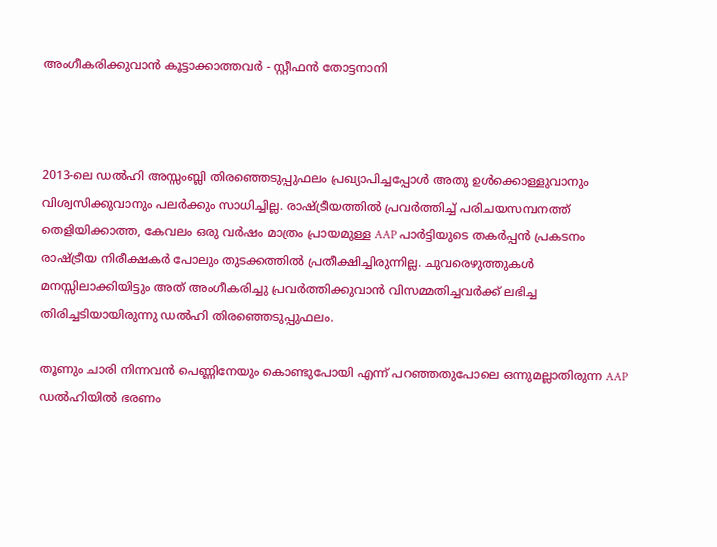അംഗീകരിക്കുവാന്‍ കൂട്ടാക്കാത്തവര്‍ - സ്റ്റീഫന്‍ തോട്ടനാനി



2013-ലെ ഡല്‍ഹി അസ്സംബ്ലി തിരഞ്ഞെടുപ്പുഫലം പ്രഖ്യാപിച്ചപ്പോള്‍ അതു ഉള്‍ക്കൊള്ളുവാനും വിശ്വസിക്കുവാനും പലര്‍ക്കും സാധിച്ചില്ല. രാഷ്ട്രീയത്തില്‍ പ്രവര്‍ത്തിച്ച് പരിചയസമ്പനത്ത് തെളിയിക്കാത്ത, കേവലം ഒരു വര്‍ഷം മാത്രം പ്രായമുള്ള AAP പാര്‍ട്ടിയുടെ തകര്‍പ്പന്‍ പ്രകടനം രാഷ്ട്രീയ നിരീക്ഷകര്‍ പോലും തുടക്കത്തില്‍ പ്രതീക്ഷിച്ചിരുന്നില്ല. ചുവരെഴുത്തുകള്‍ മനസ്സിലാക്കിയിട്ടും അത് അംഗീകരിച്ചു പ്രവര്‍ത്തിക്കുവാന്‍ വിസമ്മതിച്ചവര്‍ക്ക് ലഭിച്ച തിരിച്ചടിയായിരുന്നു ഡല്‍ഹി തിരഞ്ഞെടുപ്പുഫലം.

തൂണും ചാരി നിന്നവന്‍ പെണ്ണിനേയും കൊണ്ടുപോയി എന്ന് പറഞ്ഞതുപോലെ ഒന്നുമല്ലാതിരുന്ന AAP ഡല്‍ഹിയില്‍ ഭരണം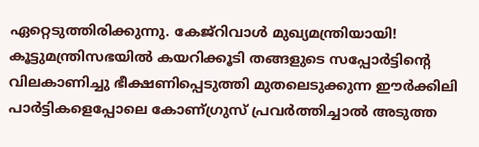ഏറ്റെടുത്തിരിക്കുന്നു. കേജ്റിവാള്‍ മുഖ്യമന്ത്രിയായി! കൂട്ടുമന്ത്രിസഭയില്‍ കയറിക്കൂടി തങ്ങളുടെ സപ്പോര്‍ട്ടിന്റെ വിലകാണിച്ചു ഭീക്ഷണിപ്പെടുത്തി മുതലെടുക്കുന്ന ഈര്‍ക്കിലി പാര്‍ട്ടികളെപ്പോലെ കോണ്ഗ്രുസ് പ്രവര്‍ത്തിച്ചാല്‍ അടുത്ത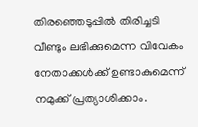തിരഞ്ഞെടുപ്പില്‍ തിരിച്ചടി വീണ്ടും ലഭിക്കുമെന്ന വിവേകം നേതാക്കള്‍ക്ക് ഉണ്ടാകുമെന്ന് നമുക്ക് പ്രത്യാശിക്കാം.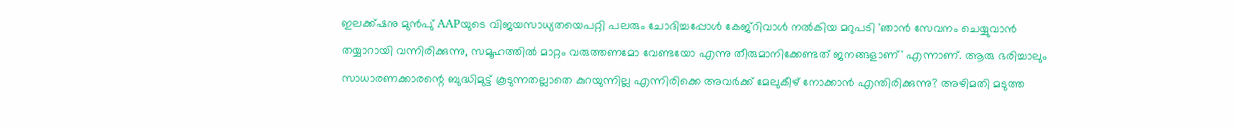ഇലക്ക്ഷനു മുന്‍പു് AAPയുടെ വിജയസാധ്യതയെപറ്റി പലരും ചോദിച്ചപ്പോള്‍ കേജ്റിവാള്‍ നല്‍കിയ മറുപടി 'ഞാന്‍ സേവനം ചെയ്യുവാന്‍ തയ്യാറായി വന്നിരിക്കുന്നു, സമൂഹത്തില്‍ മാറ്റം വരുത്തണമോ വേണ്ടയോ എന്നു തീരുമാനിക്കേണ്ടത് ജനങ്ങളാണ്' എന്നാണ്. ആരു ഭരിച്ചാലും സാധാരണക്കാരന്റെ ബുദ്ധിമുട്ട് കൂടുന്നതല്ലാതെ കുറയുന്നില്ല എന്നിരിക്കെ അവര്‍ക്ക് മേലുകീഴ് നോക്കാന്‍ എന്തിരിക്കുന്നു? അഴിമതി മടുത്ത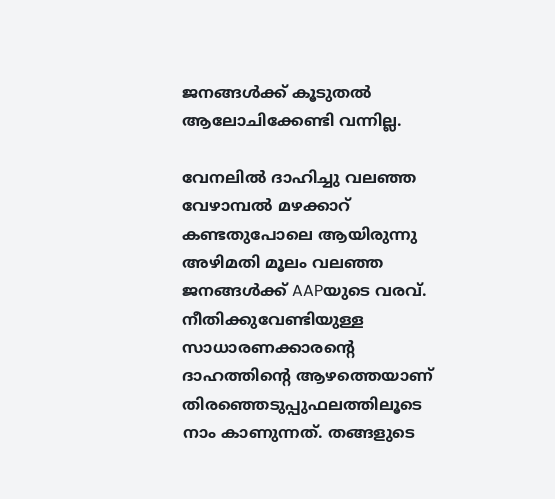ജനങ്ങള്‍ക്ക് കൂടുതല്‍ ആലോചിക്കേണ്ടി വന്നില്ല.

വേനലില്‍ ദാഹിച്ചു വലഞ്ഞ വേഴാമ്പല്‍ മഴക്കാറ് കണ്ടതുപോലെ ആയിരുന്നു അഴിമതി മൂലം വലഞ്ഞ ജനങ്ങള്‍ക്ക് AAPയുടെ വരവ്. നീതിക്കുവേണ്ടിയുള്ള സാധാരണക്കാരന്റെ ദാഹത്തിന്റെ ആഴത്തെയാണ് തിരഞ്ഞെടുപ്പുഫലത്തിലൂടെ നാം കാണുന്നത്. തങ്ങളുടെ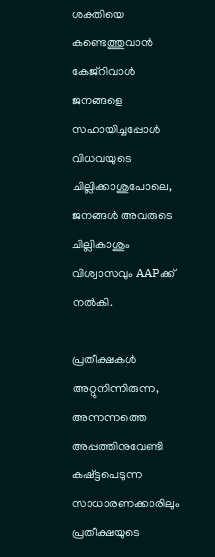ശക്തിയെ കണ്ടെത്തുവാന്‍ കേജ്റിവാള്‍ ജനങ്ങളെ സഹായിച്ചപ്പോള്‍ വിധവയുടെ ചില്ലിക്കാശുപോലെ, ജനങ്ങള്‍ അവരുടെ ചില്ലികാശും വിശ്വാസവും AAPക്ക്  നല്‍കി.

പ്രതീക്ഷകള്‍ അറ്റുനിന്നിരുന്ന, അന്നന്നത്തെ അപ്പത്തിനുവേണ്ടി കഷ്ട്ടപെടുന്ന സാധാരണക്കാരിലും പ്രതീക്ഷയുടെ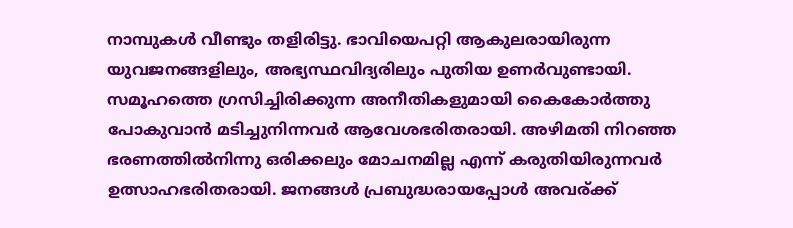നാമ്പുകള്‍ വീണ്ടും തളിരിട്ടു. ഭാവിയെപറ്റി ആകുലരായിരുന്ന യുവജനങ്ങളിലും, അഭ്യസ്ഥവിദ്യരിലും പുതിയ ഉണര്‍വുണ്ടായി. സമൂഹത്തെ ഗ്രസിച്ചിരിക്കുന്ന അനീതികളുമായി കൈകോര്‍ത്തു പോകുവാന്‍ മടിച്ചുനിന്നവര്‍ ആവേശഭരിതരായി. അഴിമതി നിറഞ്ഞ ഭരണത്തില്‍നിന്നു ഒരിക്കലും മോചനമില്ല എന്ന് കരുതിയിരുന്നവര്‍ ഉത്സാഹഭരിതരായി. ജനങ്ങള്‍ പ്രബുദ്ധരായപ്പോള്‍ അവര്ക്ക്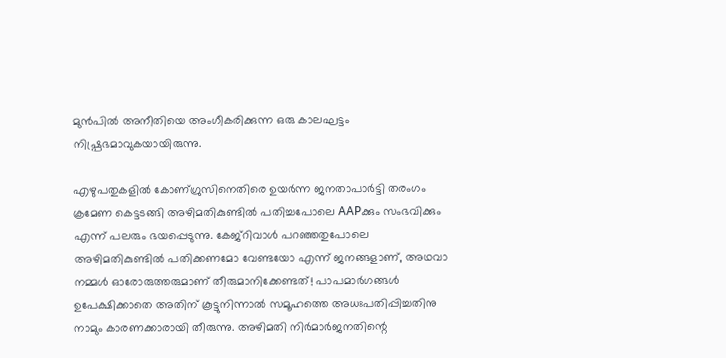മുന്‍പില്‍ അനീതിയെ അംഗീകരിക്കുന്ന ഒരു കാലഘട്ടം നിഷ്പ്രഭമാവുകയായിരുന്നു.

എഴുപതുകളില്‍ കോണ്ഗ്രുസിനെതിരെ ഉയര്‍ന്ന ജനതാപാര്‍ട്ടി തരംഗം ക്രമേണ കെട്ടടങ്ങി അഴിമതികുണ്ടില്‍ പതിച്ചപോലെ AAPക്കും സംഭവിക്കും എന്ന് പലരും ഭയപ്പെടുന്നു. കേജ്റിവാള്‍ പറഞ്ഞതുപോലെ അഴിമതികുണ്ടില്‍ പതിക്കണമോ വേണ്ടയോ എന്ന് ജനങ്ങളാണ്, അഥവാ നമ്മള്‍ ഓരോരുത്തരുമാണ് തീരുമാനിക്കേണ്ടത്! പാപമാര്‍ഗങ്ങള്‍ ഉപേക്ഷിക്കാതെ അതിന് കൂട്ടുനിന്നാല്‍ സമൂഹത്തെ അധഃപതിപ്പിച്ചതിനു നാമും കാരണക്കാരായി തീരുന്നു. അഴിമതി നിര്‍മാര്‍ജനതിന്റെ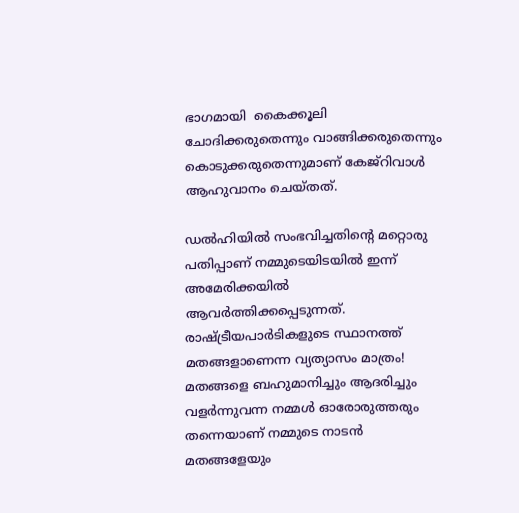ഭാഗമായി  കൈക്കൂലി ചോദിക്കരുതെന്നും വാങ്ങിക്കരുതെന്നും കൊടുക്കരുതെന്നുമാണ് കേജ്റിവാള്‍ ആഹുവാനം ചെയ്തത്.

ഡല്‍ഹിയില്‍ സംഭവിച്ചതിന്റെ മറ്റൊരു പതിപ്പാണ് നമ്മുടെയിടയില്‍ ഇന്ന് അമേരിക്കയില്‍  ആവര്‍ത്തിക്കപ്പെടുന്നത്. രാഷ്ട്രീയപാര്‍ടികളുടെ സ്ഥാനത്ത് മതങ്ങളാണെന്ന വ്യത്യാസം മാത്രം! മതങ്ങളെ ബഹുമാനിച്ചും ആദരിച്ചും വളര്‍ന്നുവന്ന നമ്മള്‍ ഓരോരുത്തരും തന്നെയാണ് നമ്മുടെ നാടന്‍ മതങ്ങളേയും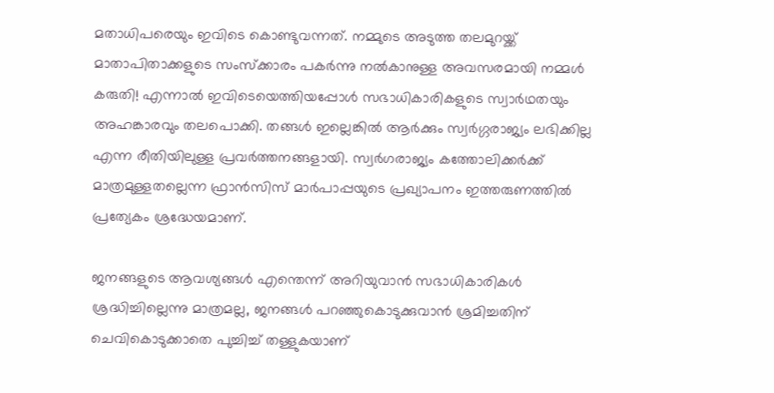മതാധിപരെയും ഇവിടെ കൊണ്ടുവന്നത്. നമ്മുടെ അടുത്ത തലമുറയ്ക്ക് മാതാപിതാക്കളുടെ സംസ്‌ക്കാരം പകര്‍ന്നു നല്‍കാനുള്ള അവസരമായി നമ്മള്‍ കരുതി! എന്നാല്‍ ഇവിടെയെത്തിയപ്പോള്‍ സഭാധികാരികളുടെ സ്വാര്‍ഥതയും അഹങ്കാരവും തലപൊക്കി. തങ്ങള്‍ ഇല്ലെങ്കില്‍ ആര്‍ക്കും സ്വര്‍ഗ്ഗരാജ്യം ലഭിക്കില്ല എന്ന രീതിയിലുള്ള പ്രവര്‍ത്തനങ്ങളായി. സ്വര്‍ഗരാജ്യം കത്തോലിക്കര്‍ക്ക് മാത്രമുള്ളതല്ലെന്ന ഫ്രാന്‍സിസ് മാര്‍പാപ്പയുടെ പ്രഖ്യാപനം ഇത്തരുണത്തില്‍ പ്രത്യേകം ശ്രദ്ധേയമാണ്.

ജനങ്ങളുടെ ആവശ്യങ്ങള്‍ എന്തെന്ന് അറിയുവാന്‍ സഭാധികാരികള്‍    ശ്രദ്ധിച്ചില്ലെന്നു മാത്രമല്ല, ജനങ്ങള്‍ പറഞ്ഞുകൊടുക്കുവാന്‍ ശ്രമിച്ചതിന് ചെവികൊടുക്കാതെ പുച്ചിച്ച് തള്ളുകയാണ്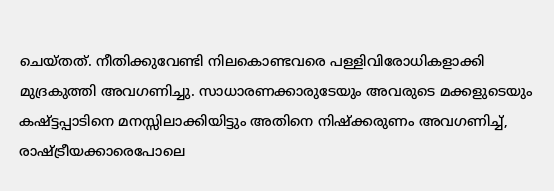ചെയ്തത്. നീതിക്കുവേണ്ടി നിലകൊണ്ടവരെ പള്ളിവിരോധികളാക്കി മുദ്രകുത്തി അവഗണിച്ചു. സാധാരണക്കാരുടേയും അവരുടെ മക്കളുടെയും കഷ്ട്ടപ്പാടിനെ മനസ്സിലാക്കിയിട്ടും അതിനെ നിഷ്‌ക്കരുണം അവഗണിച്ച്, രാഷ്ട്രീയക്കാരെപോലെ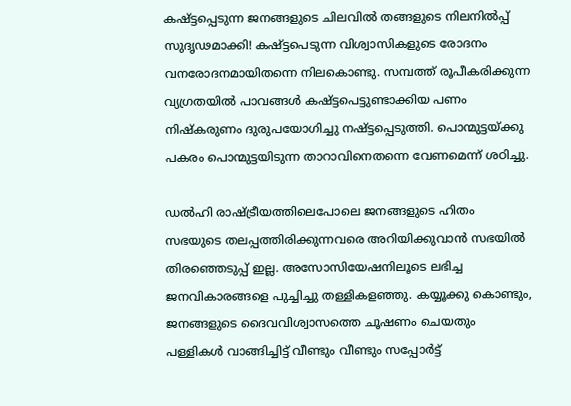കഷ്ട്ടപ്പെടുന്ന ജനങ്ങളുടെ ചിലവില്‍ തങ്ങളുടെ നിലനില്‍പ്പ് സുദൃഢമാക്കി! കഷ്ട്ടപെടുന്ന വിശ്വാസികളുടെ രോദനം വനരോദനമായിതന്നെ നിലകൊണ്ടു. സമ്പത്ത് രൂപീകരിക്കുന്ന വ്യഗ്രതയില്‍ പാവങ്ങള്‍ കഷ്ട്ടപെട്ടുണ്ടാക്കിയ പണം നിഷ്‌കരുണം ദുരുപയോഗിച്ചു നഷ്ട്ടപ്പെടുത്തി. പൊന്മുട്ടയ്ക്കു പകരം പൊന്മുട്ടയിടുന്ന താറാവിനെതന്നെ വേണമെന്ന് ശഠിച്ചു.

ഡല്‍ഹി രാഷ്ട്രീയത്തിലെപോലെ ജനങ്ങളുടെ ഹിതം സഭയുടെ തലപ്പത്തിരിക്കുന്നവരെ അറിയിക്കുവാന്‍ സഭയില്‍ തിരഞ്ഞെടുപ്പ് ഇല്ല. അസോസിയേഷനിലൂടെ ലഭിച്ച ജനവികാരങ്ങളെ പുച്ചിച്ചു തള്ളികളഞ്ഞു. കയ്യൂക്കു കൊണ്ടും, ജനങ്ങളുടെ ദൈവവിശ്വാസത്തെ ചൂഷണം ചെയതും പള്ളികള്‍ വാങ്ങിച്ചിട്ട് വീണ്ടും വീണ്ടും സപ്പോര്‍ട്ട്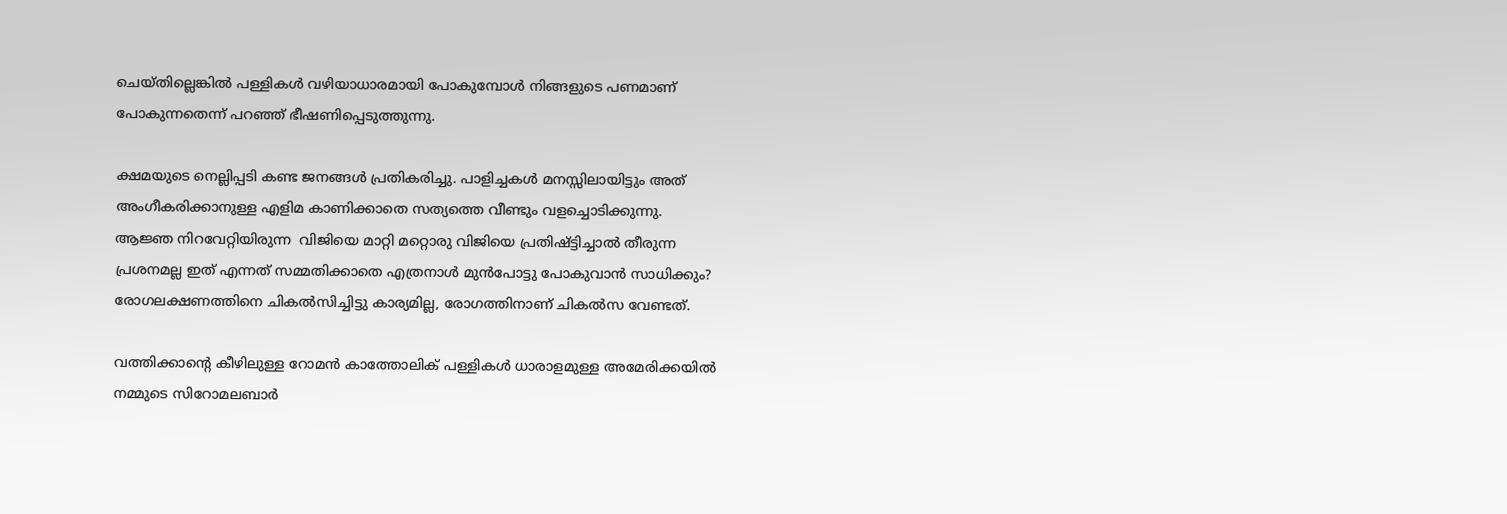ചെയ്തില്ലെങ്കില്‍ പള്ളികള്‍ വഴിയാധാരമായി പോകുമ്പോള്‍ നിങ്ങളുടെ പണമാണ് പോകുന്നതെന്ന് പറഞ്ഞ് ഭീഷണിപ്പെടുത്തുന്നു.

ക്ഷമയുടെ നെല്ലിപ്പടി കണ്ട ജനങ്ങള്‍ പ്രതികരിച്ചു. പാളിച്ചകള്‍ മനസ്സിലായിട്ടും അത് അംഗീകരിക്കാനുള്ള എളിമ കാണിക്കാതെ സത്യത്തെ വീണ്ടും വളച്ചൊടിക്കുന്നു. ആജ്ഞ നിറവേറ്റിയിരുന്ന  വിജിയെ മാറ്റി മറ്റൊരു വിജിയെ പ്രതിഷ്ട്ടിച്ചാല്‍ തീരുന്ന പ്രശനമല്ല ഇത് എന്നത് സമ്മതിക്കാതെ എത്രനാള്‍ മുന്‍പോട്ടു പോകുവാന്‍ സാധിക്കും?  രോഗലക്ഷണത്തിനെ ചികല്‍സിച്ചിട്ടു കാര്യമില്ല, രോഗത്തിനാണ് ചികല്‍സ വേണ്ടത്.

വത്തിക്കാന്റെ കീഴിലുള്ള റോമന്‍ കാത്തോലിക് പള്ളികള്‍ ധാരാളമുള്ള അമേരിക്കയില്‍ നമ്മുടെ സിറോമലബാര്‍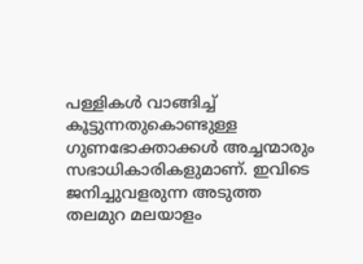പള്ളികള്‍ വാങ്ങിച്ച് കൂട്ടുന്നതുകൊണ്ടുള്ള ഗുണഭോക്താക്കള്‍ അച്ചന്മാരും സഭാധികാരികളുമാണ്. ഇവിടെ ജനിച്ചുവളരുന്ന അടുത്ത തലമുറ മലയാളം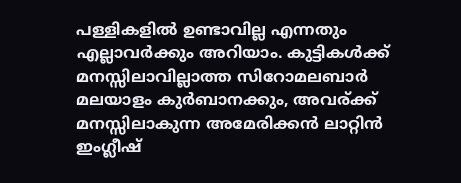പള്ളികളില്‍ ഉണ്ടാവില്ല എന്നതും എല്ലാവര്‍ക്കും അറിയാം. കുട്ടികള്‍ക്ക് മനസ്സിലാവില്ലാത്ത സിറോമലബാര്‍ മലയാളം കുര്‍ബാനക്കും, അവര്ക്ക് മനസ്സിലാകുന്ന അമേരിക്കന്‍ ലാറ്റിന്‍ ഇംഗ്ലീഷ്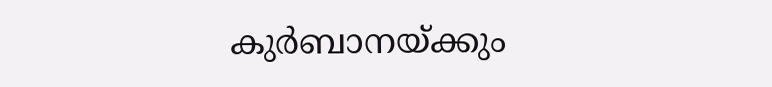കുര്‍ബാനയ്ക്കും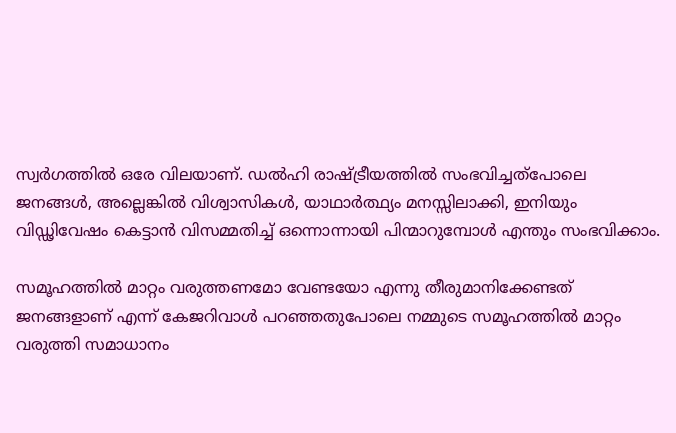സ്വര്‍ഗത്തില്‍ ഒരേ വിലയാണ്. ഡല്‍ഹി രാഷ്ട്രീയത്തില്‍ സംഭവിച്ചത്‌പോലെ ജനങ്ങള്‍, അല്ലെങ്കില്‍ വിശ്വാസികള്‍, യാഥാര്‍ത്ഥ്യം മനസ്സിലാക്കി, ഇനിയും വിഡ്ഢിവേഷം കെട്ടാന്‍ വിസമ്മതിച്ച് ഒന്നൊന്നായി പിന്മാറുമ്പോള്‍ എന്തും സംഭവിക്കാം.

സമൂഹത്തില്‍ മാറ്റം വരുത്തണമോ വേണ്ടയോ എന്നു തീരുമാനിക്കേണ്ടത് ജനങ്ങളാണ് എന്ന് കേജറിവാള്‍ പറഞ്ഞതുപോലെ നമ്മുടെ സമൂഹത്തില്‍ മാറ്റം വരുത്തി സമാധാനം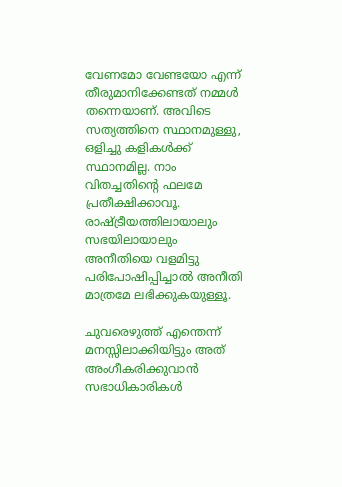വേണമോ വേണ്ടയോ എന്ന് തീരുമാനിക്കേണ്ടത് നമ്മള്‍ തന്നെയാണ്. അവിടെ സത്യത്തിനെ സ്ഥാനമുള്ളു, ഒളിച്ചു കളികള്‍ക്ക് സ്ഥാനമില്ല. നാം വിതച്ചതിന്റെ ഫലമേ പ്രതീക്ഷിക്കാവൂ.  രാഷ്ട്രീയത്തിലായാലും സഭയിലായാലും അനീതിയെ വളമിട്ടു പരിപോഷിപ്പിച്ചാല്‍ അനീതി മാത്രമേ ലഭിക്കുകയുള്ളൂ.

ചുവരെഴുത്ത് എന്തെന്ന് മനസ്സിലാക്കിയിട്ടും അത് അംഗീകരിക്കുവാന്‍ സഭാധികാരികള്‍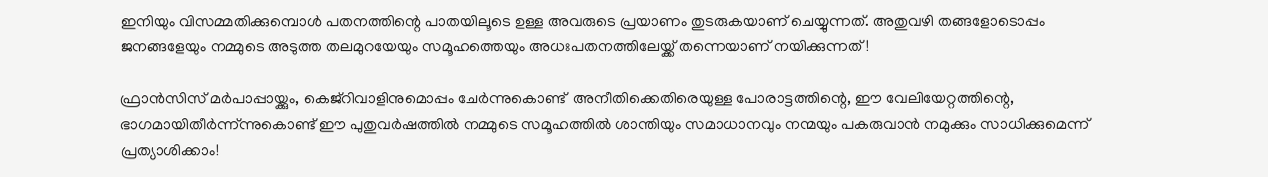ഇനിയും വിസമ്മതിക്കുമ്പൊള്‍ പതനത്തിന്റെ പാതയിലൂടെ ഉള്ള അവരുടെ പ്രയാണം തുടരുകയാണ് ചെയ്യുന്നത്. അതുവഴി തങ്ങളോടൊപ്പം ജനങ്ങളേയും നമ്മുടെ അടുത്ത തലമുറയേയും സമൂഹത്തെയും അധഃപതനത്തിലേയ്ക്ക് തന്നെയാണ് നയിക്കുന്നത്!

ഫ്രാന്‍സിസ് മര്‍പാപ്പായ്ക്കും, കെജ്റിവാളിനുമൊപ്പം ചേര്‍ന്നുകൊണ്ട്  അനീതിക്കെതിരെയുള്ള പോരാട്ടത്തിന്റെ, ഈ വേലിയേറ്റത്തിന്റെ,  ഭാഗമായിതീര്‍ന്ന്ന്നുകൊണ്ട് ഈ പുതുവര്‍ഷത്തില്‍ നമ്മുടെ സമൂഹത്തില്‍ ശാന്തിയും സമാധാനവും നന്മയും പകരുവാന്‍ നമുക്കും സാധിക്കുമെന്ന് പ്രത്യാശിക്കാം!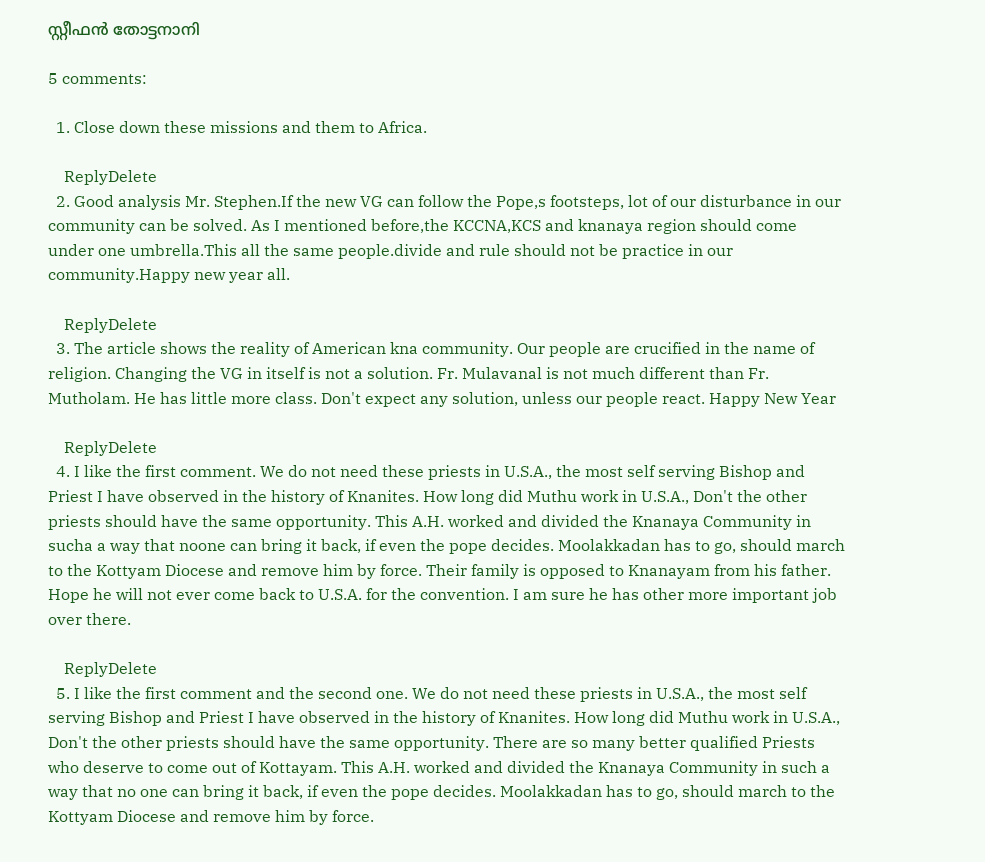സ്റ്റീഫന്‍ തോട്ടനാനി

5 comments:

  1. Close down these missions and them to Africa.

    ReplyDelete
  2. Good analysis Mr. Stephen.If the new VG can follow the Pope,s footsteps, lot of our disturbance in our community can be solved. As I mentioned before,the KCCNA,KCS and knanaya region should come under one umbrella.This all the same people.divide and rule should not be practice in our community.Happy new year all.

    ReplyDelete
  3. The article shows the reality of American kna community. Our people are crucified in the name of religion. Changing the VG in itself is not a solution. Fr. Mulavanal is not much different than Fr. Mutholam. He has little more class. Don't expect any solution, unless our people react. Happy New Year

    ReplyDelete
  4. I like the first comment. We do not need these priests in U.S.A., the most self serving Bishop and Priest I have observed in the history of Knanites. How long did Muthu work in U.S.A., Don't the other priests should have the same opportunity. This A.H. worked and divided the Knanaya Community in sucha a way that noone can bring it back, if even the pope decides. Moolakkadan has to go, should march to the Kottyam Diocese and remove him by force. Their family is opposed to Knanayam from his father. Hope he will not ever come back to U.S.A. for the convention. I am sure he has other more important job over there.

    ReplyDelete
  5. I like the first comment and the second one. We do not need these priests in U.S.A., the most self serving Bishop and Priest I have observed in the history of Knanites. How long did Muthu work in U.S.A., Don't the other priests should have the same opportunity. There are so many better qualified Priests who deserve to come out of Kottayam. This A.H. worked and divided the Knanaya Community in such a way that no one can bring it back, if even the pope decides. Moolakkadan has to go, should march to the Kottyam Diocese and remove him by force.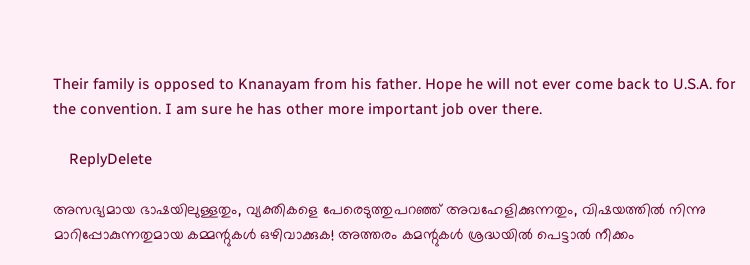Their family is opposed to Knanayam from his father. Hope he will not ever come back to U.S.A. for the convention. I am sure he has other more important job over there.

    ReplyDelete

അസഭ്യമായ ഭാഷയിലുള്ളതും, വ്യക്തികളെ പേരെടുത്തുപറഞ്ഞ് അവഹേളിക്കുന്നതും, വിഷയത്തില്‍ നിന്നു മാറിപ്പോകുന്നതുമായ കമ്മന്റുകള്‍ ഒഴിവാക്കുക! അത്തരം കമന്റുകള്‍ ശ്രദ്ധയില്‍ പെട്ടാല്‍ നീക്കം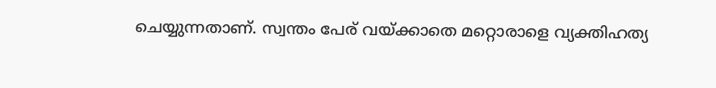ചെയ്യുന്നതാണ്. സ്വന്തം പേര് വയ്ക്കാതെ മറ്റൊരാളെ വ്യക്തിഹത്യ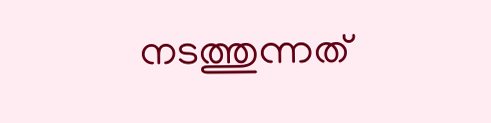നടത്തുന്നത്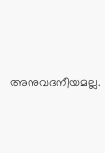അനുവദനീയമല്ല.